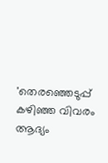'തെരഞ്ഞെടുപ്പ് കഴിഞ്ഞ വിവരം ആദ്യം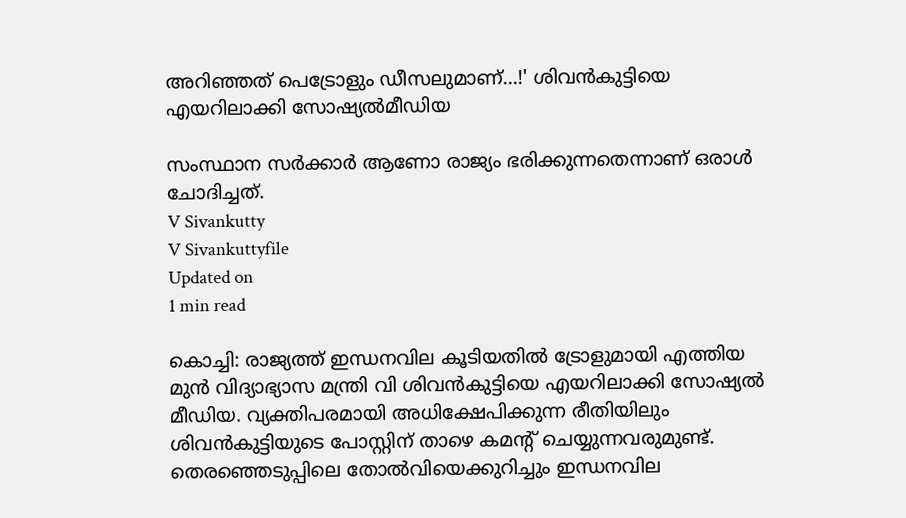അറിഞ്ഞത് പെട്രോളും ഡീസലുമാണ്...!' ശിവന്‍കുട്ടിയെ എയറിലാക്കി സോഷ്യല്‍മീഡിയ

സംസ്ഥാന സര്‍ക്കാര്‍ ആണോ രാജ്യം ഭരിക്കുന്നതെന്നാണ് ഒരാള്‍ ചോദിച്ചത്.
V Sivankutty
V Sivankuttyfile
Updated on
1 min read

കൊച്ചി: രാജ്യത്ത് ഇന്ധനവില കൂടിയതില്‍ ട്രോളുമായി എത്തിയ മുന്‍ വിദ്യാഭ്യാസ മന്ത്രി വി ശിവന്‍കുട്ടിയെ എയറിലാക്കി സോഷ്യല്‍ മീഡിയ. വ്യക്തിപരമായി അധിക്ഷേപിക്കുന്ന രീതിയിലും ശിവന്‍കുട്ടിയുടെ പോസ്റ്റിന് താഴെ കമന്റ് ചെയ്യുന്നവരുമുണ്ട്. തെരഞ്ഞെടുപ്പിലെ തോല്‍വിയെക്കുറിച്ചും ഇന്ധനവില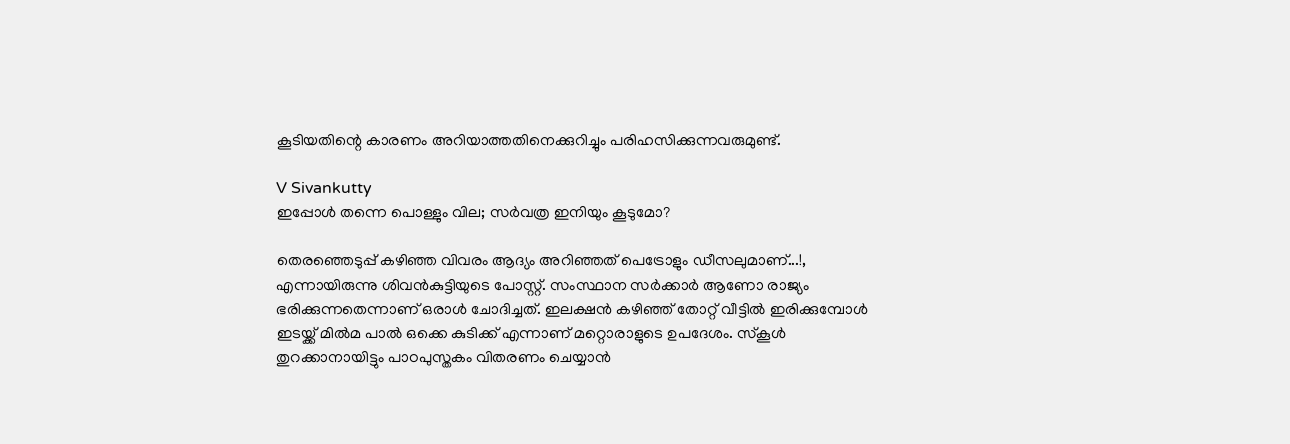കൂടിയതിന്റെ കാരണം അറിയാത്തതിനെക്കുറിച്ചും പരിഹസിക്കുന്നവരുമുണ്ട്.

V Sivankutty
ഇപ്പോൾ തന്നെ പൊള്ളും വില; സർവത്ര ഇനിയും കൂടുമോ?

തെരഞ്ഞെടുപ്പ് കഴിഞ്ഞ വിവരം ആദ്യം അറിഞ്ഞത് പെട്രോളും ഡീസലുമാണ്...!, എന്നായിരുന്നു ശിവന്‍കുട്ടിയുടെ പോസ്റ്റ്. സംസ്ഥാന സര്‍ക്കാര്‍ ആണോ രാജ്യം ഭരിക്കുന്നതെന്നാണ് ഒരാള്‍ ചോദിച്ചത്. ഇലക്ഷന്‍ കഴിഞ്ഞ് തോറ്റ് വീട്ടില്‍ ഇരിക്കുമ്പോള്‍ ഇടയ്ക്ക് മില്‍മ പാല്‍ ഒക്കെ കുടിക്ക് എന്നാണ് മറ്റൊരാളുടെ ഉപദേശം. സ്‌കൂള്‍ തുറക്കാനായിട്ടും പാഠപുസ്തകം വിതരണം ചെയ്യാന്‍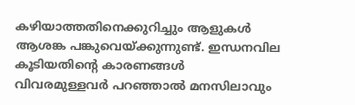കഴിയാത്തതിനെക്കുറിച്ചും ആളുകള്‍ ആശങ്ക പങ്കുവെയ്ക്കുന്നുണ്ട്. ഇന്ധനവില കൂടിയതിന്റെ കാരണങ്ങള്‍ വിവരമുള്ളവര്‍ പറഞ്ഞാല്‍ മനസിലാവും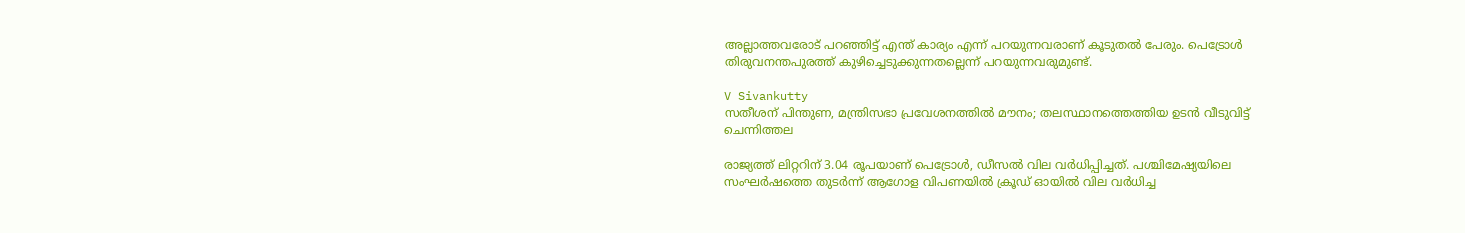അല്ലാത്തവരോട് പറഞ്ഞിട്ട് എന്ത് കാര്യം എന്ന് പറയുന്നവരാണ് കൂടുതല്‍ പേരും. പെട്രോള്‍ തിരുവനന്തപുരത്ത് കുഴിച്ചെടുക്കുന്നതല്ലെന്ന് പറയുന്നവരുമുണ്ട്.

V Sivankutty
സതീശന് പിന്തുണ, മന്ത്രിസഭാ പ്രവേശനത്തിൽ മൗനം; തലസ്ഥാനത്തെത്തിയ ഉടൻ വീടുവിട്ട് ചെന്നിത്തല

രാജ്യത്ത് ലിറ്ററിന് 3.04 രൂപയാണ് പെട്രോള്‍, ഡീസല്‍ വില വര്‍ധിപ്പിച്ചത്. പശ്ചിമേഷ്യയിലെ സംഘര്‍ഷത്തെ തുടര്‍ന്ന് ആഗോള വിപണയില്‍ ക്രൂഡ് ഓയില്‍ വില വര്‍ധിച്ച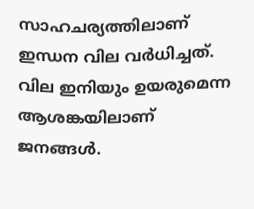സാഹചര്യത്തിലാണ് ഇന്ധന വില വര്‍ധിച്ചത്. വില ഇനിയും ഉയരുമെന്ന ആശങ്കയിലാണ് ജനങ്ങള്‍.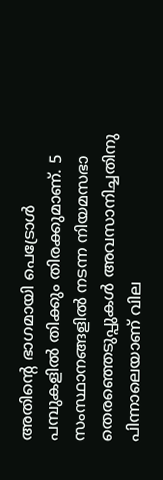അതിന്റെ ഭാഗമായി പെട്രോള്‍ പമ്പുകളില്‍ തിക്കും തിരക്കുമാണ്. 5 സംസ്ഥാനങ്ങളില്‍ നടന്ന നിയമസഭാ തെരഞ്ഞെടുപ്പുകള്‍ അവസാനിച്ചതിനു പിന്നാലെയാണ് വില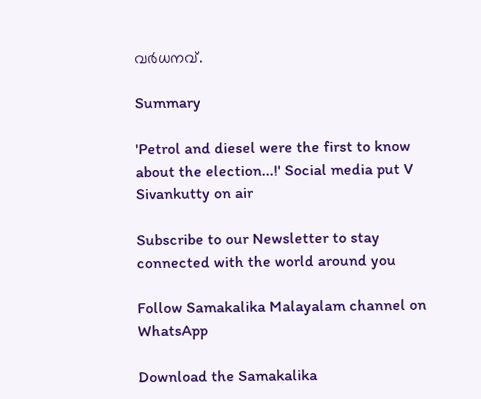വര്‍ധനവ്.

Summary

'Petrol and diesel were the first to know about the election...!' Social media put V Sivankutty on air

Subscribe to our Newsletter to stay connected with the world around you

Follow Samakalika Malayalam channel on WhatsApp

Download the Samakalika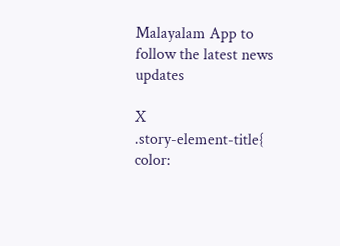Malayalam App to follow the latest news updates

X
.story-element-title{ color: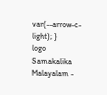var(--arrow-c-light); }
logo
Samakalika Malayalam -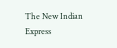The New Indian Express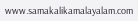www.samakalikamalayalam.com